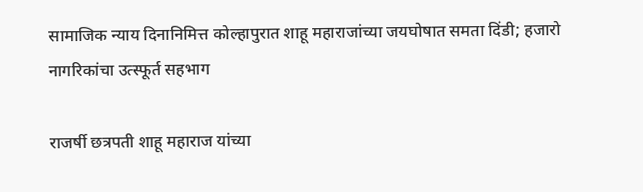सामाजिक न्याय दिनानिमित्त कोल्हापुरात शाहू महाराजांच्या जयघोषात समता दिंडी; हजारो नागरिकांचा उत्स्फूर्त सहभाग

राजर्षी छत्रपती शाहू महाराज यांच्या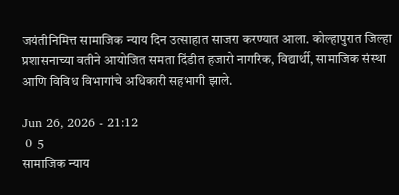जयंतीनिमित्त सामाजिक न्याय दिन उत्साहात साजरा करण्यात आला. कोल्हापुरात जिल्हा प्रशासनाच्या वतीने आयोजित समता दिंडीत हजारो नागरिक, विद्यार्थी, सामाजिक संस्था आणि विविध विभागांचे अधिकारी सहभागी झाले.

Jun 26, 2026 - 21:12
 0  5
सामाजिक न्याय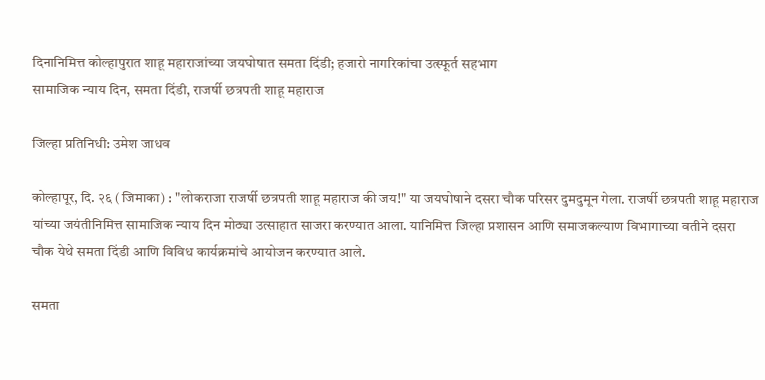दिनानिमित्त कोल्हापुरात शाहू महाराजांच्या जयघोषात समता दिंडी; हजारो नागरिकांचा उत्स्फूर्त सहभाग
सामाजिक न्याय दिन, समता दिंडी, राजर्षी छत्रपती शाहू महाराज

जिल्हा प्रतिनिधी: उमेश जाधव

कोल्हापूर, दि. २६ (जिमाका) : "लोकराजा राजर्षी छत्रपती शाहू महाराज की जय!" या जयघोषाने दसरा चौक परिसर दुमदुमून गेला. राजर्षी छत्रपती शाहू महाराज यांच्या जयंतीनिमित्त सामाजिक न्याय दिन मोठ्या उत्साहात साजरा करण्यात आला. यानिमित्त जिल्हा प्रशासन आणि समाजकल्याण विभागाच्या वतीने दसरा चौक येथे समता दिंडी आणि विविध कार्यक्रमांचे आयोजन करण्यात आले.

समता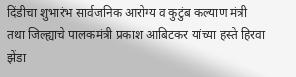दिंडीचा शुभारंभ सार्वजनिक आरोग्य व कुटुंब कल्याण मंत्री तथा जिल्ह्याचे पालकमंत्री प्रकाश आबिटकर यांच्या हस्ते हिरवा झेंडा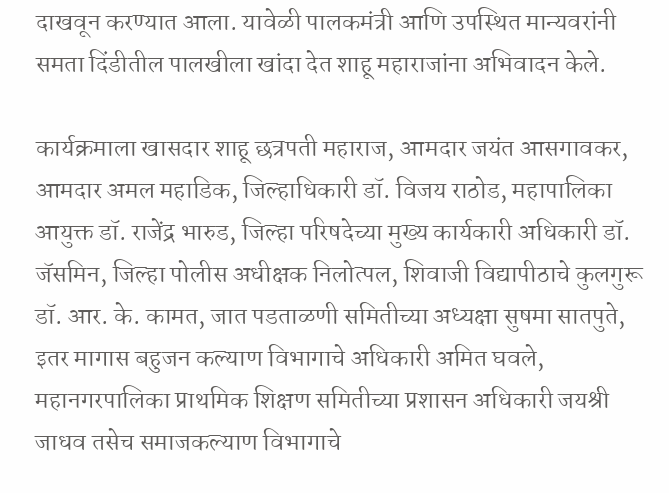दाखवून करण्यात आला. यावेळी पालकमंत्री आणि उपस्थित मान्यवरांनी समता दिंडीतील पालखीला खांदा देत शाहू महाराजांना अभिवादन केले.

कार्यक्रमाला खासदार शाहू छत्रपती महाराज, आमदार जयंत आसगावकर, आमदार अमल महाडिक, जिल्हाधिकारी डॉ. विजय राठोड, महापालिका आयुक्त डॉ. राजेंद्र भारुड, जिल्हा परिषदेच्या मुख्य कार्यकारी अधिकारी डॉ. जॅसमिन, जिल्हा पोलीस अधीक्षक निलोत्पल, शिवाजी विद्यापीठाचे कुलगुरू डॉ. आर. के. कामत, जात पडताळणी समितीच्या अध्यक्षा सुषमा सातपुते, इतर मागास बहुजन कल्याण विभागाचे अधिकारी अमित घवले, महानगरपालिका प्राथमिक शिक्षण समितीच्या प्रशासन अधिकारी जयश्री जाधव तसेच समाजकल्याण विभागाचे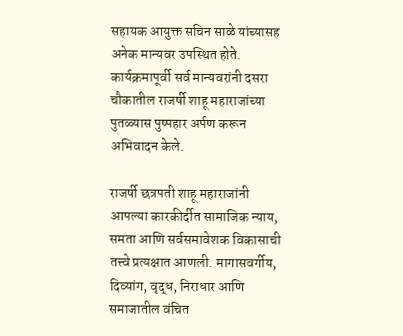सहायक आयुक्त सचिन साळे यांच्यासह अनेक मान्यवर उपस्थित होते. कार्यक्रमापूर्वी सर्व मान्यवरांनी दसरा चौकातील राजर्षी शाहू महाराजांच्या पुतळ्यास पुष्पहार अर्पण करून अभिवादन केले.

राजर्षी छत्रपती शाहू महाराजांनी आपल्या कारकीर्दीत सामाजिक न्याय, समता आणि सर्वसमावेशक विकासाची तत्त्वे प्रत्यक्षात आणली. मागासवर्गीय, दिव्यांग, वृद्ध, निराधार आणि समाजातील वंचित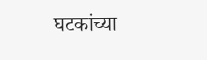घटकांच्या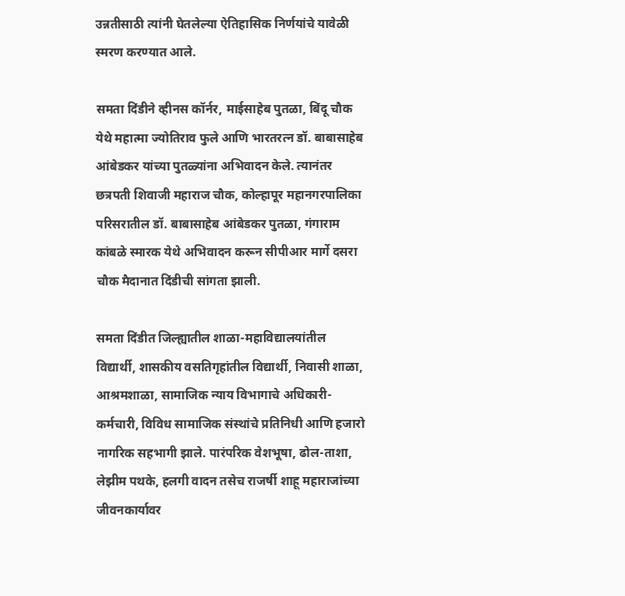उन्नतीसाठी त्यांनी घेतलेल्या ऐतिहासिक निर्णयांचे यावेळी स्मरण करण्यात आले.

समता दिंडीने व्हीनस कॉर्नर, माईसाहेब पुतळा, बिंदू चौक येथे महात्मा ज्योतिराव फुले आणि भारतरत्न डॉ. बाबासाहेब आंबेडकर यांच्या पुतळ्यांना अभिवादन केले. त्यानंतर छत्रपती शिवाजी महाराज चौक, कोल्हापूर महानगरपालिका परिसरातील डॉ. बाबासाहेब आंबेडकर पुतळा, गंगाराम कांबळे स्मारक येथे अभिवादन करून सीपीआर मार्गे दसरा चौक मैदानात दिंडीची सांगता झाली.

समता दिंडीत जिल्ह्यातील शाळा-महाविद्यालयांतील विद्यार्थी, शासकीय वसतिगृहांतील विद्यार्थी, निवासी शाळा, आश्रमशाळा, सामाजिक न्याय विभागाचे अधिकारी-कर्मचारी, विविध सामाजिक संस्थांचे प्रतिनिधी आणि हजारो नागरिक सहभागी झाले. पारंपरिक वेशभूषा, ढोल-ताशा, लेझीम पथके, हलगी वादन तसेच राजर्षी शाहू महाराजांच्या जीवनकार्यावर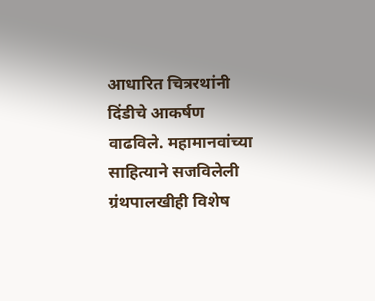आधारित चित्ररथांनी दिंडीचे आकर्षण वाढविले. महामानवांच्या साहित्याने सजविलेली ग्रंथपालखीही विशेष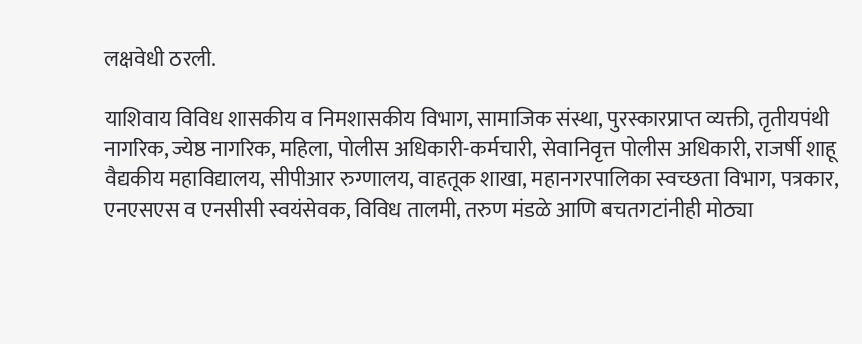लक्षवेधी ठरली.

याशिवाय विविध शासकीय व निमशासकीय विभाग, सामाजिक संस्था, पुरस्कारप्राप्त व्यक्ती, तृतीयपंथी नागरिक, ज्येष्ठ नागरिक, महिला, पोलीस अधिकारी-कर्मचारी, सेवानिवृत्त पोलीस अधिकारी, राजर्षी शाहू वैद्यकीय महाविद्यालय, सीपीआर रुग्णालय, वाहतूक शाखा, महानगरपालिका स्वच्छता विभाग, पत्रकार, एनएसएस व एनसीसी स्वयंसेवक, विविध तालमी, तरुण मंडळे आणि बचतगटांनीही मोठ्या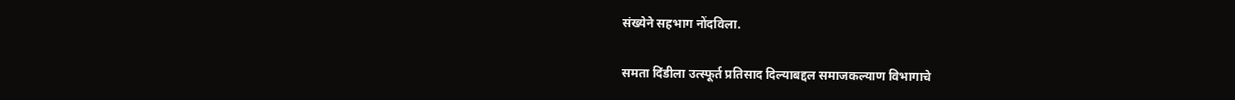संख्येने सहभाग नोंदविला.

समता दिंडीला उत्स्फूर्त प्रतिसाद दिल्याबद्दल समाजकल्याण विभागाचे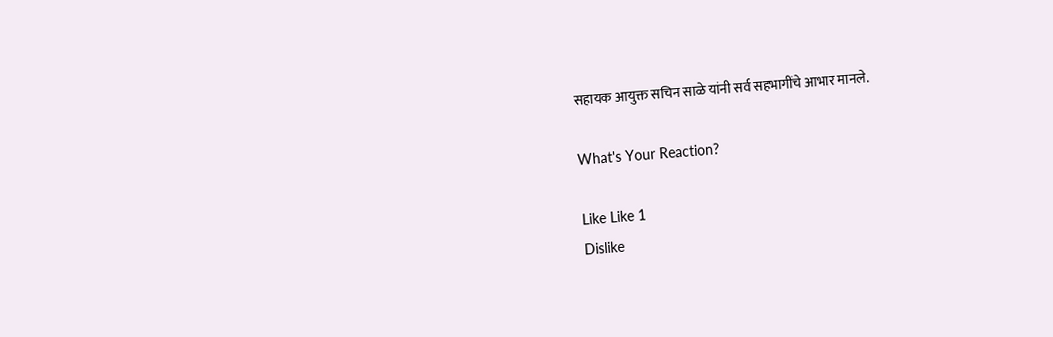सहायक आयुक्त सचिन साळे यांनी सर्व सहभागींचे आभार मानले.

What's Your Reaction?

Like Like 1
Dislike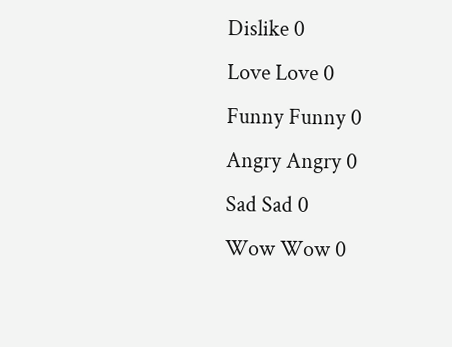Dislike 0
Love Love 0
Funny Funny 0
Angry Angry 0
Sad Sad 0
Wow Wow 0